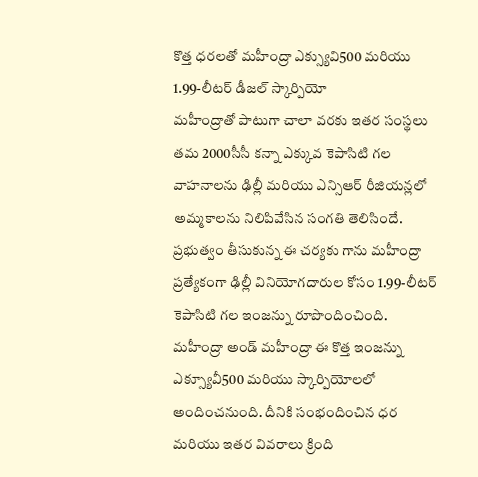కొత్త ధరలతో మహీంద్రా ఎక్స్యువి500 మరియు 1.99-లీటర్ డీజల్ స్కార్పియో
మహీంద్రాతో పాటుగా చాలా వరకు ఇతర సంస్థలు తమ 2000సీసీ కన్నా ఎక్కువ కెపాసిటి గల వాహనాలను ఢిల్లీ మరియు ఎన్సిఆర్ రీజియన్లలో అమ్మకాలను నిలిపివేసిన సంగతి తెలిసిందే. ప్రభుత్వం తీసుకున్న ఈ చర్యకు గాను మహీంద్రా ప్రత్యేకంగా ఢిల్లీ వినియోగదారుల కోసం 1.99-లీటర్ కెపాసిటి గల ఇంజన్ను రూపొందించింది.
మహీంద్రా అండ్ మహీంద్రా ఈ కొత్త ఇంజన్ను ఎక్స్యూవీ500 మరియు స్కార్పియోలలో అందించనుంది. దీనికి సంభందించిన ధర మరియు ఇతర వివరాలు క్రింది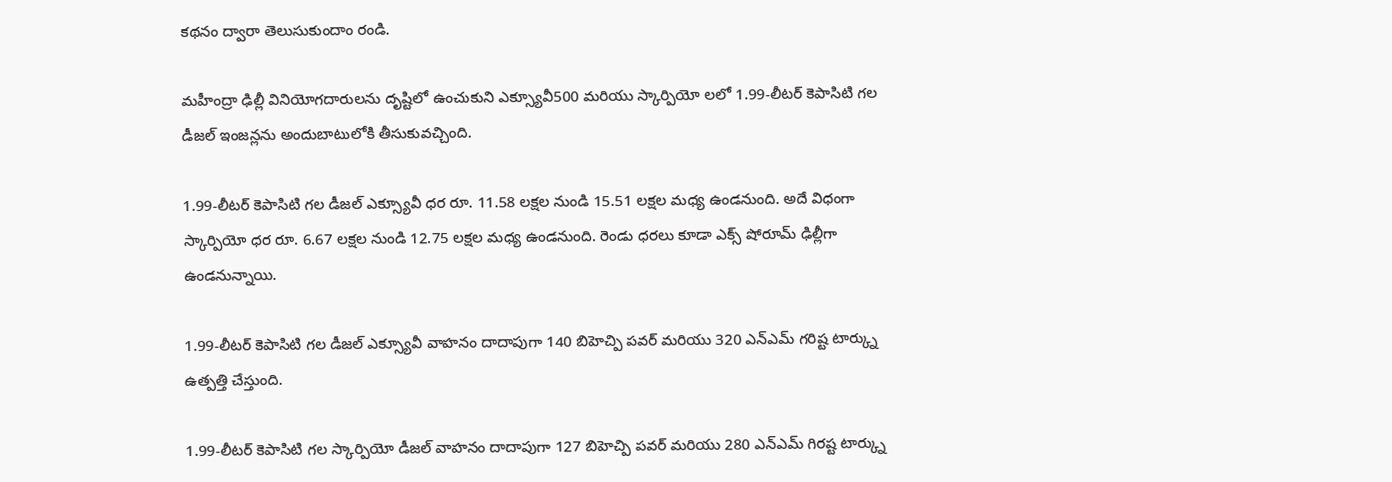కథనం ద్వారా తెలుసుకుందాం రండి.

మహీంద్రా ఢిల్లీ వినియోగదారులను దృష్టిలో ఉంచుకుని ఎక్స్యూవీ500 మరియు స్కార్పియో లలో 1.99-లీటర్ కెపాసిటి గల డీజల్ ఇంజన్లను అందుబాటులోకి తీసుకువచ్చింది.

1.99-లీటర్ కెపాసిటి గల డీజల్ ఎక్స్యూవీ ధర రూ. 11.58 లక్షల నుండి 15.51 లక్షల మధ్య ఉండనుంది. అదే విధంగా స్కార్పియో ధర రూ. 6.67 లక్షల నుండి 12.75 లక్షల మధ్య ఉండనుంది. రెండు ధరలు కూడా ఎక్స్ షోరూమ్ ఢిల్లీగా ఉండనున్నాయి.

1.99-లీటర్ కెపాసిటి గల డీజల్ ఎక్స్యూవీ వాహనం దాదాపుగా 140 బిహెచ్పి పవర్ మరియు 320 ఎన్ఎమ్ గరిష్ట టార్క్ను ఉత్పత్తి చేస్తుంది.

1.99-లీటర్ కెపాసిటి గల స్కార్పియో డీజల్ వాహనం దాదాపుగా 127 బిహెచ్పి పవర్ మరియు 280 ఎన్ఎమ్ గిరష్ట టార్క్ను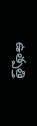ఉత్పత్తి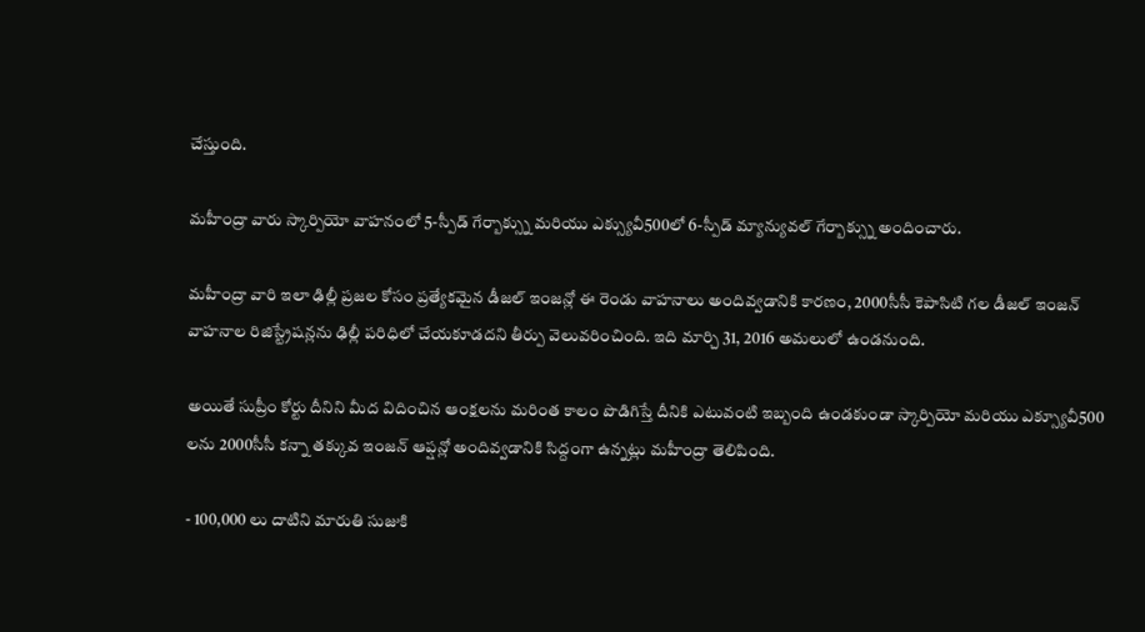చేస్తుంది.

మహీంద్రా వారు స్కార్పియో వాహనంలో 5-స్పీడ్ గేర్బాక్స్ను మరియు ఎక్స్యువీ500లో 6-స్పీడ్ మ్యాన్యువల్ గేర్బాక్స్ను అందించారు.

మహీంద్రా వారి ఇలా ఢిల్లీ ప్రజల కోసం ప్రత్యేకమైన డీజల్ ఇంజన్లో ఈ రెండు వాహనాలు అందివ్వడానికి కారణం, 2000సీసీ కెపాసిటి గల డీజల్ ఇంజన్ వాహనాల రిజిస్ట్రేషన్లను ఢిల్లీ పరిధిలో చేయకూడదని తీర్పు వెలువరించింది. ఇది మార్చి 31, 2016 అమలులో ఉండనుంది.

అయితే సుప్రీం కోర్టు దీనిని మీద విదించిన ఆంక్షలను మరింత కాలం పొడిగిస్తే దీనికి ఎటువంటి ఇబ్బంది ఉండకుండా స్కార్పియో మరియు ఎక్స్యూవీ500 లను 2000సీసీ కన్నా తక్కువ ఇంజన్ ఆప్షన్లో అందివ్వడానికి సిద్దంగా ఉన్నట్లు మహీంద్రా తెలిపింది.

- 100,000 లు దాటిని మారుతి సుజుకి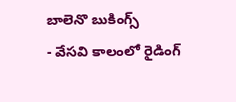బాలెనొ బుకింగ్స్
- వేసవి కాలంలో రైడింగ్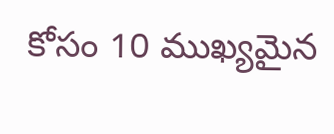కోసం 10 ముఖ్యమైన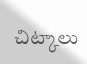చిట్కాలు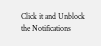Click it and Unblock the Notifications